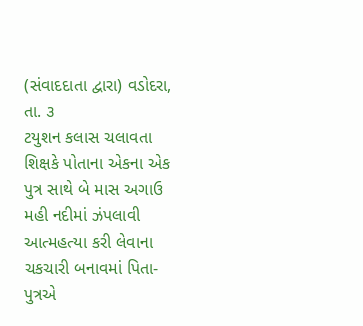(સંવાદદાતા દ્વારા) વડોદરા, તા. ૩
ટયુશન કલાસ ચલાવતા શિક્ષકે પોતાના એકના એક પુત્ર સાથે બે માસ અગાઉ મહી નદીમાં ઝંપલાવી આત્મહત્યા કરી લેવાના ચકચારી બનાવમાં પિતા-પુત્રએ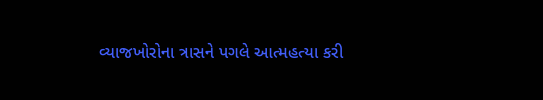વ્યાજખોરોના ત્રાસને પગલે આત્મહત્યા કરી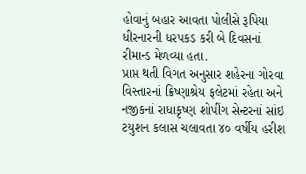હોવાનું બહાર આવતા પોલીસે રૂપિયા ધીરનારની ધરપકડ કરી બે દિવસનાં રીમાન્ડ મેળવ્યા હતા.
પ્રાપ્ત થતી વિગત અનુસાર શહેરના ગોરવા વિસ્તારનાં ક્રિષ્ણાશ્રેય ફલેટમાં રહેતા અને નજીકનાં રાધાકૃષ્ણ શોપીંગ સેન્ટરનાં સાંઇ ટયુશન કલાસ ચલાવતા ૪૦ વર્ષીય હરીશ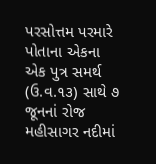પરસોત્તમ પરમારે પોતાના એકના એક પુત્ર સમર્થ (ઉ.વ.૧૩) સાથે ૭ જૂનનાં રોજ મહીસાગર નદીમાં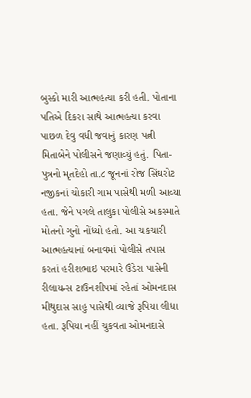બુસ્કો મારી આત્મહત્યા કરી હતી. પોતાના પતિએ દિકરા સાથે આત્મહત્યા કરવા પાછળ દેવુ વધી જવાનું કારણ પત્ની મિતાબેને પોલીસને જણાવ્યું હતું. પિતા-પુત્રનો મૃતદેહો તા.૮ જૂનનાં રોજ સિંઘરોટ નજીકનાં ચોકારી ગામ પાસેથી મળી આવ્યા હતા. જેને પગલે તાલુકા પોલીસે અકસ્માતે મોતનો ગુનો નોંધ્યો હતો. આ ચકચારી આત્મહત્યાનાં બનાવમાં પોલીસે તપાસ કરતાં હરીશભાઇ પરમારે ઉંડેરા પાસેની રીલાયન્સ ટાઉનશીપમાં રહેતાં ઓમનદાસ મીથુદાસ સાહુ પાસેથી વ્યાજે રૂપિયા લીધા હતા. રૂપિયા નહીં ચુકવતા ઓમનદાસે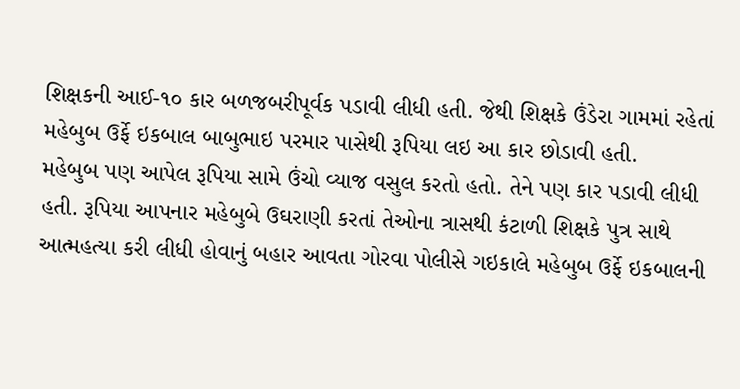શિક્ષકની આઈ-૧૦ કાર બળજબરીપૂર્વક પડાવી લીધી હતી. જેથી શિક્ષકે ઉંડેરા ગામમાં રહેતાં મહેબુબ ઉર્ફે ઇકબાલ બાબુભાઇ પરમાર પાસેથી રૂપિયા લઇ આ કાર છોડાવી હતી.
મહેબુબ પણ આપેલ રૂપિયા સામે ઉંચો વ્યાજ વસુલ કરતો હતો. તેને પણ કાર પડાવી લીધી હતી. રૂપિયા આપનાર મહેબુબે ઉઘરાણી કરતાં તેઓના ત્રાસથી કંટાળી શિક્ષકે પુત્ર સાથે આત્મહત્યા કરી લીધી હોવાનું બહાર આવતા ગોરવા પોલીસે ગઇકાલે મહેબુબ ઉર્ફે ઇકબાલની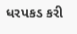ધરપકડ કરી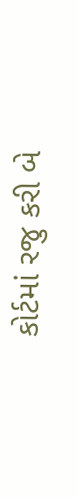કોર્ટમાં રજુ કરી બે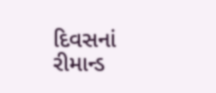દિવસનાં રીમાન્ડ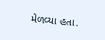મેળવ્યા હતા.